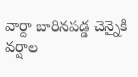వార్దా బారినపడ్డ చెన్నైకి వర్షాల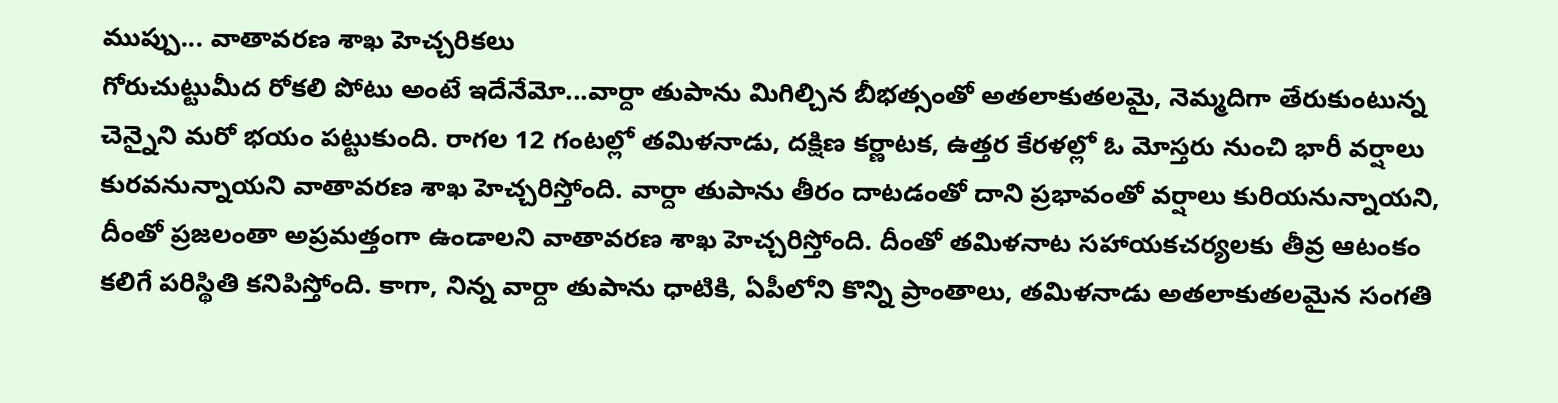ముప్పు... వాతావరణ శాఖ హెచ్చరికలు
గోరుచుట్టుమీద రోకలి పోటు అంటే ఇదేనేమో...వార్దా తుపాను మిగిల్చిన బీభత్సంతో అతలాకుతలమై, నెమ్మదిగా తేరుకుంటున్న చెన్నైని మరో భయం పట్టుకుంది. రాగల 12 గంటల్లో తమిళనాడు, దక్షిణ కర్ణాటక, ఉత్తర కేరళల్లో ఓ మోస్తరు నుంచి భారీ వర్షాలు కురవనున్నాయని వాతావరణ శాఖ హెచ్చరిస్తోంది. వార్దా తుపాను తీరం దాటడంతో దాని ప్రభావంతో వర్షాలు కురియనున్నాయని, దీంతో ప్రజలంతా అప్రమత్తంగా ఉండాలని వాతావరణ శాఖ హెచ్చరిస్తోంది. దీంతో తమిళనాట సహాయకచర్యలకు తీవ్ర ఆటంకం కలిగే పరిస్థితి కనిపిస్తోంది. కాగా, నిన్న వార్దా తుపాను ధాటికి, ఏపీలోని కొన్ని ప్రాంతాలు, తమిళనాడు అతలాకుతలమైన సంగతి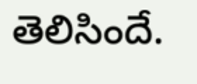తెలిసిందే.